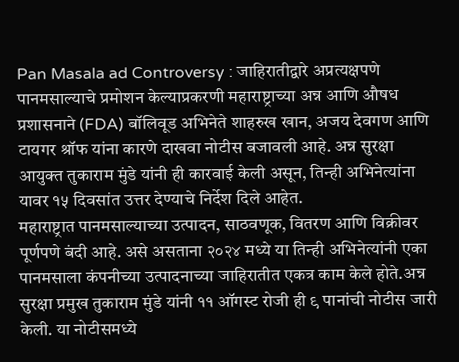Pan Masala ad Controversy : जाहिरातीद्वारे अप्रत्यक्षपणे पानमसाल्याचे प्रमोशन केल्याप्रकरणी महाराष्ट्राच्या अन्न आणि औषध प्रशासनाने (FDA) बॉलिवूड अभिनेते शाहरुख खान, अजय देवगण आणि टायगर श्रॉफ यांना कारणे दाखवा नोटीस बजावली आहे. अन्न सुरक्षा आयुक्त तुकाराम मुंडे यांनी ही कारवाई केली असून, तिन्ही अभिनेत्यांना यावर १५ दिवसांत उत्तर देण्याचे निर्देश दिले आहेत.
महाराष्ट्रात पानमसाल्याच्या उत्पादन, साठवणूक, वितरण आणि विक्रीवर पूर्णपणे बंदी आहे. असे असताना २०२४ मध्ये या तिन्ही अभिनेत्यांनी एका पानमसाला कंपनीच्या उत्पादनाच्या जाहिरातीत एकत्र काम केले होते.अन्न सुरक्षा प्रमुख तुकाराम मुंडे यांनी ११ ऑगस्ट रोजी ही ९ पानांची नोटीस जारी केली. या नोटीसमध्ये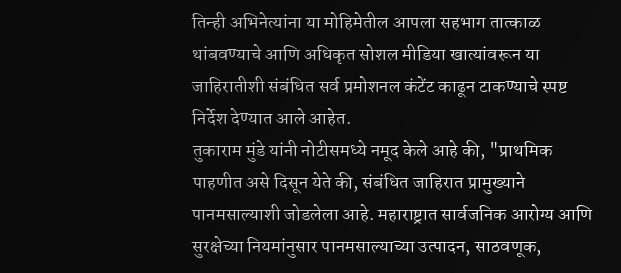तिन्ही अभिनेत्यांना या मोहिमेतील आपला सहभाग तात्काळ थांबवण्याचे आणि अधिकृत सोशल मीडिया खात्यांवरून या जाहिरातीशी संबंधित सर्व प्रमोशनल कंटेंट काढून टाकण्याचे स्पष्ट निर्देश देण्यात आले आहेत.
तुकाराम मुंडे यांनी नोटीसमध्ये नमूद केले आहे की, "प्राथमिक पाहणीत असे दिसून येते की, संबंधित जाहिरात प्रामुख्याने पानमसाल्याशी जोडलेला आहे. महाराष्ट्रात सार्वजनिक आरोग्य आणि सुरक्षेच्या नियमांनुसार पानमसाल्याच्या उत्पादन, साठवणूक,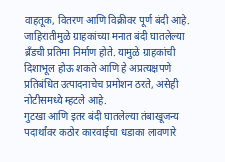वाहतूक, वितरण आणि विक्रीवर पूर्ण बंदी आहे. जाहिरातीमुळे ग्राहकांच्या मनात बंदी घातलेल्या ब्रँडची प्रतिमा निर्माण होते. यामुळे ग्राहकांची दिशाभूल होऊ शकते आणि हे अप्रत्यक्षपणे प्रतिबंधित उत्पादनाचेच प्रमोशन ठरते, असेही नोटीसमध्ये म्हटले आहे.
गुटखा आणि इतर बंदी घातलेल्या तंबाखूजन्य पदार्थांवर कठोर कारवाईचा धडाका लावणारे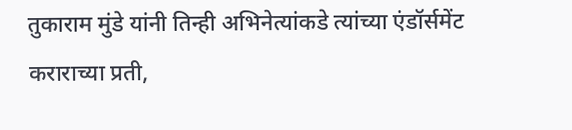तुकाराम मुंडे यांनी तिन्ही अभिनेत्यांकडे त्यांच्या एंडॉर्समेंट कराराच्या प्रती,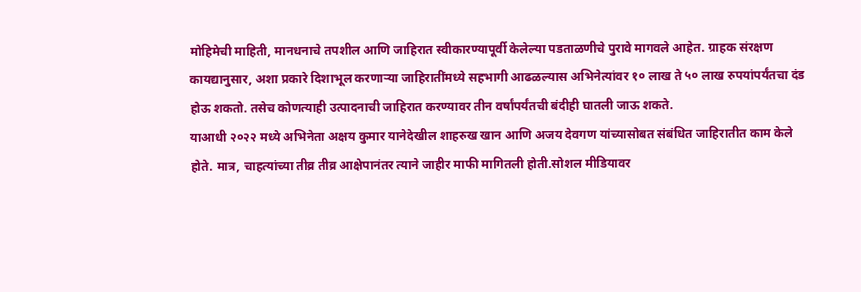मोहिमेची माहिती, मानधनाचे तपशील आणि जाहिरात स्वीकारण्यापूर्वी केलेल्या पडताळणीचे पुरावे मागवले आहेत. ग्राहक संरक्षण कायद्यानुसार, अशा प्रकारे दिशाभूल करणाऱ्या जाहिरातींमध्ये सहभागी आढळल्यास अभिनेत्यांवर १० लाख ते ५० लाख रुपयांपर्यंतचा दंड होऊ शकतो. तसेच कोणत्याही उत्पादनाची जाहिरात करण्यावर तीन वर्षांपर्यंतची बंदीही घातली जाऊ शकते.
याआधी २०२२ मध्ये अभिनेता अक्षय कुमार यानेदेखील शाहरुख खान आणि अजय देवगण यांच्यासोबत संबंधित जाहिरातीत काम केले होते. मात्र, चाहत्यांच्या तीव्र तीव्र आक्षेपानंतर त्याने जाहीर माफी मागितली होती.सोशल मीडियावर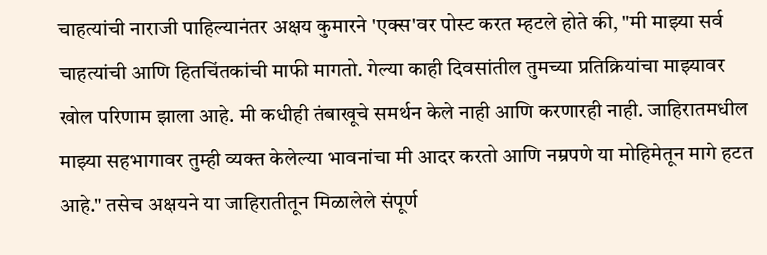चाहत्यांची नाराजी पाहिल्यानंतर अक्षय कुमारने 'एक्स'वर पोस्ट करत म्हटले होते की, "मी माझ्या सर्व चाहत्यांची आणि हितचिंतकांची माफी मागतो. गेल्या काही दिवसांतील तुमच्या प्रतिक्रियांचा माझ्यावर खोल परिणाम झाला आहे. मी कधीही तंबाखूचे समर्थन केले नाही आणि करणारही नाही. जाहिरातमधील माझ्या सहभागावर तुम्ही व्यक्त केलेल्या भावनांचा मी आदर करतो आणि नम्रपणे या मोहिमेतून मागे हटत आहे." तसेच अक्षयने या जाहिरातीतून मिळालेले संपूर्ण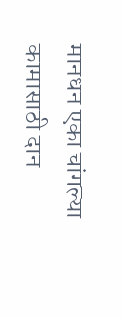मानधन एका चांगल्या कामासाठी दान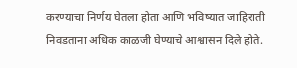करण्याचा निर्णय घेतला होता आणि भविष्यात जाहिराती निवडताना अधिक काळजी घेण्याचे आश्वासन दिले होते.